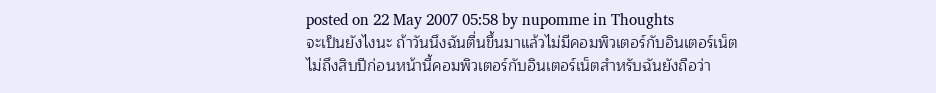posted on 22 May 2007 05:58 by nupomme in Thoughts
จะเป็นยังไงนะ ถ้าวันนึงฉันตื่นขึ้นมาแล้วไม่มีคอมพิวเตอร์กับอินเตอร์เน็ต
ไม่ถึงสิบปีก่อนหน้านี้คอมพิวเตอร์กับอินเตอร์เน็ตสำหรับฉันยังถือว่า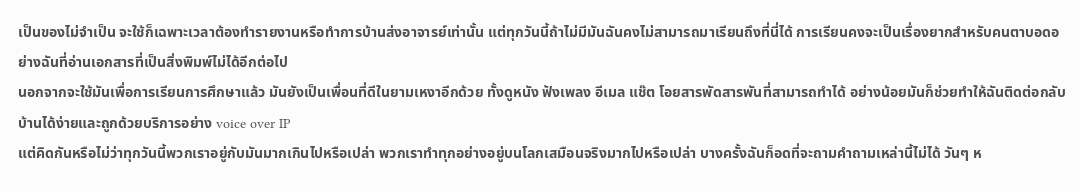เป็นของไม่จำเป็น จะใช้ก็เฉพาะเวลาต้องทำรายงานหรือทำการบ้านส่งอาจารย์เท่านั้น แต่ทุกวันนี้ถ้าไม่มีมันฉันคงไม่สามารถมาเรียนถึงที่นี่ได้ การเรียนคงจะเป็นเรื่องยากสำหรับคนตาบอดอย่างฉันที่อ่านเอกสารที่เป็นสิ่งพิมพ์ไม่ได้อีกต่อไป
นอกจากจะใช้มันเพื่อการเรียนการศึกษาแล้ว มันยังเป็นเพื่อนที่ดีในยามเหงาอีกด้วย ทั้งดูหนัง ฟังเพลง อีเมล แช๊ต โอยสารพัดสารพันที่สามารถทำได้ อย่างน้อยมันก็ช่วยทำให้ฉันติดต่อกลับบ้านได้ง่ายและถูกด้วยบริการอย่าง voice over IP
แต่คิดกันหรือไม่ว่าทุกวันนี้พวกเราอยู่กับมันมากเกินไปหรือเปล่า พวกเราทำทุกอย่างอยู่บนโลกเสมือนจริงมากไปหรือเปล่า บางครั้งฉันก็อดที่จะถามคำถามเหล่านี้ไม่ได้ วันๆ ห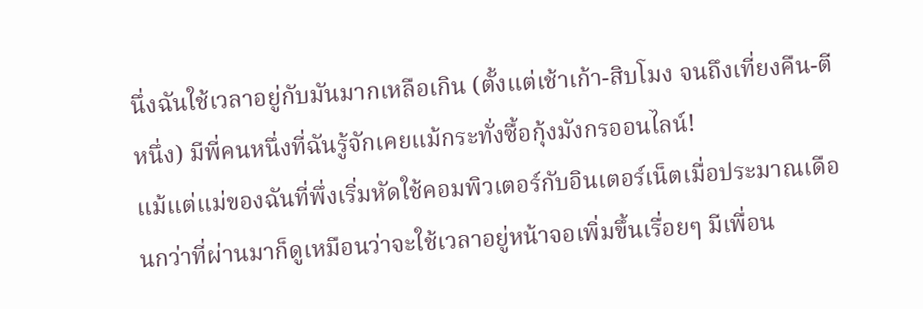นึ่งฉันใช้เวลาอยู่กับมันมากเหลือเกิน (ตั้งแต่เช้าเก้า-สิบโมง จนถึงเที่ยงคืน-ตีหนึ่ง) มีพี่คนหนึ่งที่ฉันรู้จักเคยแม้กระทั่งซื้อกุ้งมังกรออนไลน์!
แม้แต่แม่ของฉันที่พึ่งเริ่มหัดใช้คอมพิวเตอร์กับอินเตอร์เน็ตเมื่อประมาณเดือนกว่าที่ผ่านมาก็ดูเหมือนว่าจะใช้เวลาอยู่หน้าจอเพิ่มขึ้นเรื่อยๆ มีเพื่อน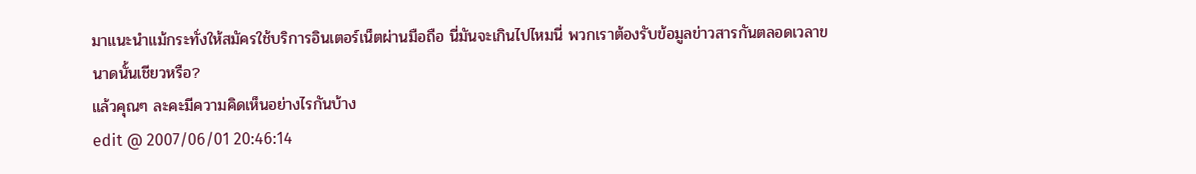มาแนะนำแม้กระทั่งให้สมัครใช้บริการอินเตอร์เน็ตผ่านมือถือ นี่มันจะเกินไปไหมนี่ พวกเราต้องรับข้อมูลข่าวสารกันตลอดเวลาขนาดนั้นเชียวหรือ?
แล้วคุณๆ ละคะมีความคิดเห็นอย่างไรกันบ้าง
edit @ 2007/06/01 20:46:14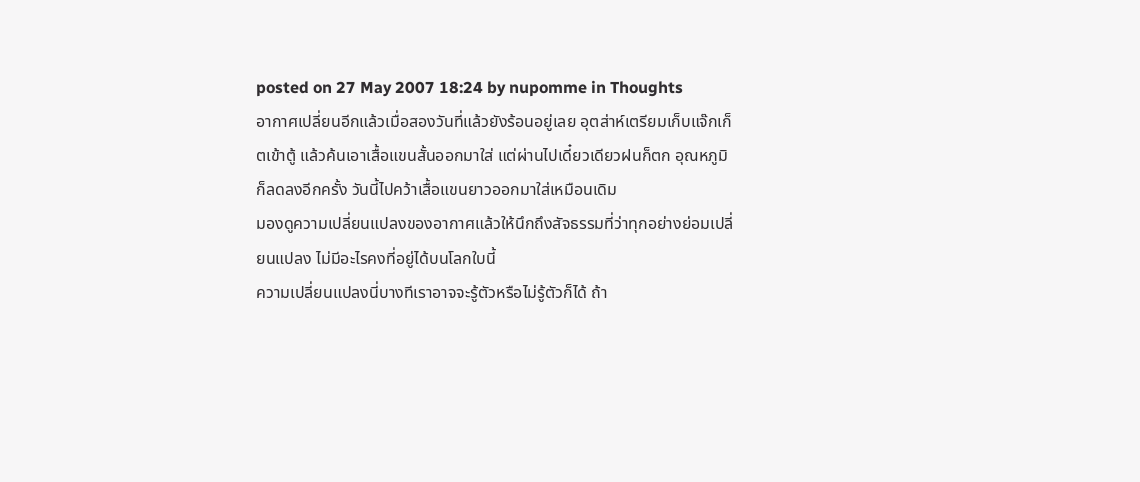posted on 27 May 2007 18:24 by nupomme in Thoughts
อากาศเปลี่ยนอีกแล้วเมื่อสองวันที่แล้วยังร้อนอยู่เลย อุตส่าห์เตรียมเก็บแจ๊กเก็ตเข้าตู้ แล้วค้นเอาเสื้อแขนสั้นออกมาใส่ แต่ผ่านไปเดี๋ยวเดียวฝนก็ตก อุณหภูมิก็ลดลงอีกครั้ง วันนี้ไปคว้าเสื้อแขนยาวออกมาใส่เหมือนเดิม
มองดูความเปลี่ยนแปลงของอากาศแล้วให้นึกถึงสัจธรรมที่ว่าทุกอย่างย่อมเปลี่ยนแปลง ไม่มีอะไรคงที่อยู่ได้บนโลกใบนี้
ความเปลี่ยนแปลงนี่บางทีเราอาจจะรู้ตัวหรือไม่รู้ตัวก็ได้ ถ้า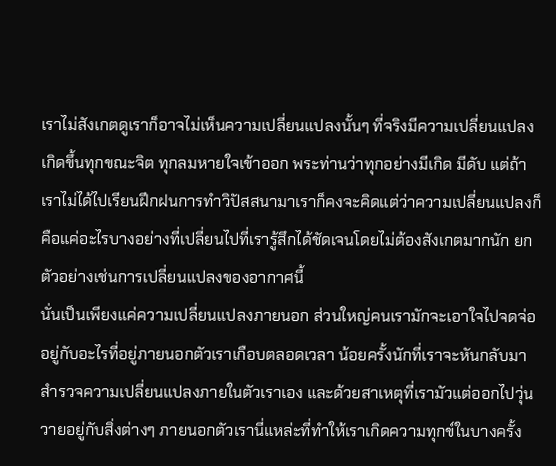เราไม่สังเกตดูเราก็อาจไม่เห็นความเปลี่ยนแปลงนั้นๆ ที่จริงมีความเปลี่ยนแปลงเกิดขึ้นทุกขณะจิต ทุกลมหายใจเข้าออก พระท่านว่าทุกอย่างมีเกิด มีดับ แต่ถ้าเราไม่ได้ไปเรียนฝึกฝนการทำวิปัสสนามาเราก็คงจะคิดแต่ว่าความเปลี่ยนแปลงก็คือแค่อะไรบางอย่างที่เปลี่ยนไปที่เรารู้สึกได้ชัดเจนโดยไม่ต้องสังเกตมากนัก ยกตัวอย่างเช่นการเปลี่ยนแปลงของอากาศนี้
นั่นเป็นเพียงแค่ความเปลี่ยนแปลงภายนอก ส่วนใหญ่คนเรามักจะเอาใจไปจดจ่ออยู่กับอะไรที่อยู่ภายนอกตัวเราเกือบตลอดเวลา น้อยครั้งนักที่เราจะหันกลับมาสำรวจความเปลี่ยนแปลงภายในตัวเราเอง และด้วยสาเหตุที่เรามัวแต่ออกไปวุ่นวายอยู่กับสิ่งต่างๆ ภายนอกตัวเรานี่แหล่ะที่ทำให้เราเกิดความทุกข์ในบางครั้ง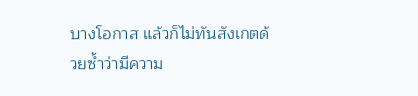บางโอกาส แล้วก็ไม่ทันสังเกตด้วยซ้ำว่ามีความ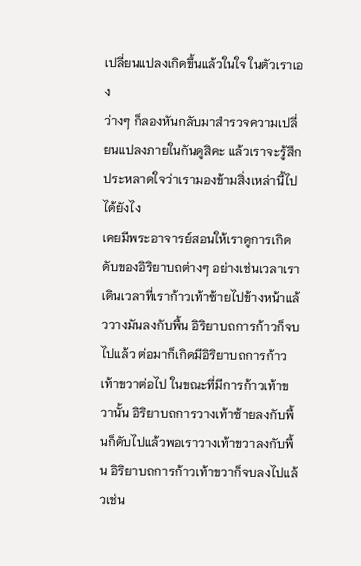เปลี่ยนแปลงเกิดขึ้นแล้วในใจ ในตัวเราเอง
ว่างๆ ก็ลองหันกลับมาสำรวจความเปลี่ยนแปลงภายในกันดูสิคะ แล้วเราจะรู้สึกประหลาดใจว่าเรามองข้ามสิ่งเหล่านี้ไปได้ยังไง
เคยมีพระอาจารย์สอนให้เราดูการเกิดดับของอิริยาบถต่างๆ อย่างเช่นเวลาเราเดินเวลาที่เราก้าวเท้าซ้ายไปข้างหน้าแล้ววางมันลงกับพื้น อิริยาบถการก้าวก็จบไปแล้ว ต่อมาก็เกิดมีอิริยาบถการก้าวเท้าขวาต่อไป ในขณะที่มีการก้าวเท้าขวานั้น อิริยาบถการวางเท้าซ้ายลงกับพื้นก็ดับไปแล้วพอเราวางเท้าขวาลงกับพื้น อิริยาบถการก้าวเท้าขวาก็จบลงไปแล้วเช่น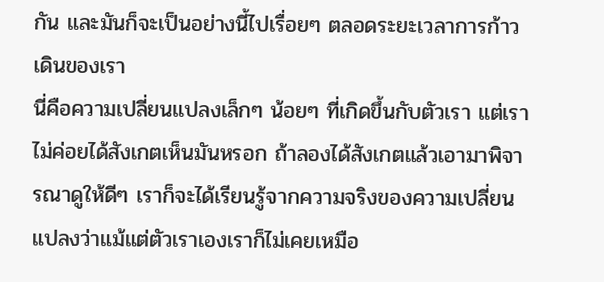กัน และมันก็จะเป็นอย่างนี้ไปเรื่อยๆ ตลอดระยะเวลาการก้าวเดินของเรา
นี่คือความเปลี่ยนแปลงเล็กๆ น้อยๆ ที่เกิดขึ้นกับตัวเรา แต่เราไม่ค่อยได้สังเกตเห็นมันหรอก ถ้าลองได้สังเกตแล้วเอามาพิจารณาดูให้ดีๆ เราก็จะได้เรียนรู้จากความจริงของความเปลี่ยนแปลงว่าแม้แต่ตัวเราเองเราก็ไม่เคยเหมือ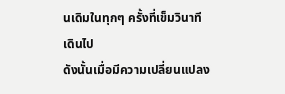นเดิมในทุกๆ ครั้งที่เข็มวินาทีเดินไป
ดังนั้นเมื่อมีความเปลี่ยนแปลง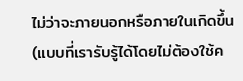ไม่ว่าจะภายนอกหรือภายในเกิดขึ้น (แบบที่เรารับรู้ได้โดยไม่ต้องใช้ค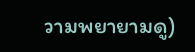วามพยายามดู)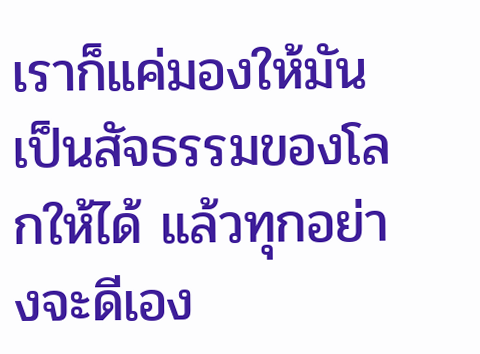เราก็แค่มองให้มันเป็นสัจธรรมของโลกให้ได้ แล้วทุกอย่างจะดีเอง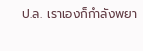ป.ล. เราเองก็กำลังพยา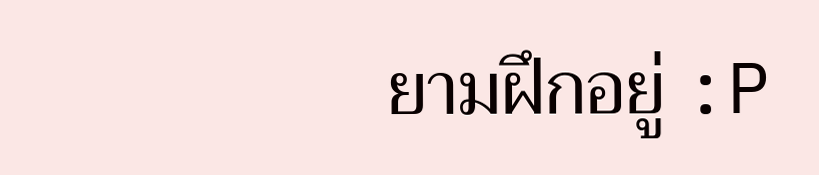ยามฝึกอยู่ :P